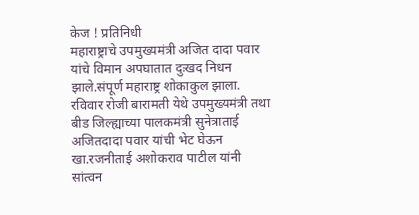केज ! प्रतिनिधी
महाराष्ट्राचे उपमुख्यमंत्री अजित दादा पवार यांचे विमान अपघातात दुःखद निधन झाले.संपूर्ण महाराष्ट्र शोकाकुल झाला.
रविवार रोजी बारामती येथे उपमुख्यमंत्री तथा बीड जिल्ह्याच्या पालकमंत्री सुनेत्राताई अजितदादा पवार यांची भेट घेऊन खा.रजनीताई अशोकराव पाटील यांनी सांत्वन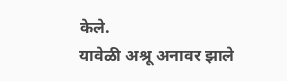केले.
यावेळी अश्रू अनावर झाले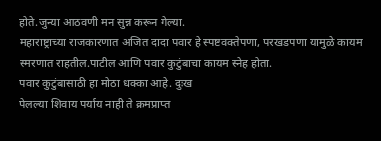होते.जुन्या आठवणी मन सुन्न करून गेल्या.
महाराष्ट्राच्या राजकारणात अजित दादा पवार हे स्पष्टवक्तेपणा, परखडपणा यामुळे कायम स्मरणात राहतील.पाटील आणि पवार कुटुंबाचा कायम स्नेह होता.
पवार कुटुंबासाठी हा मोठा धक्का आहे. दुःख
पेलल्या शिवाय पर्याय नाही ते क्रमप्राप्त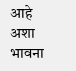आहे अशा भावना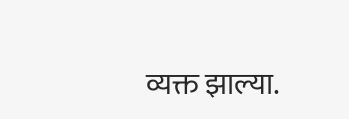व्यक्त झाल्या.